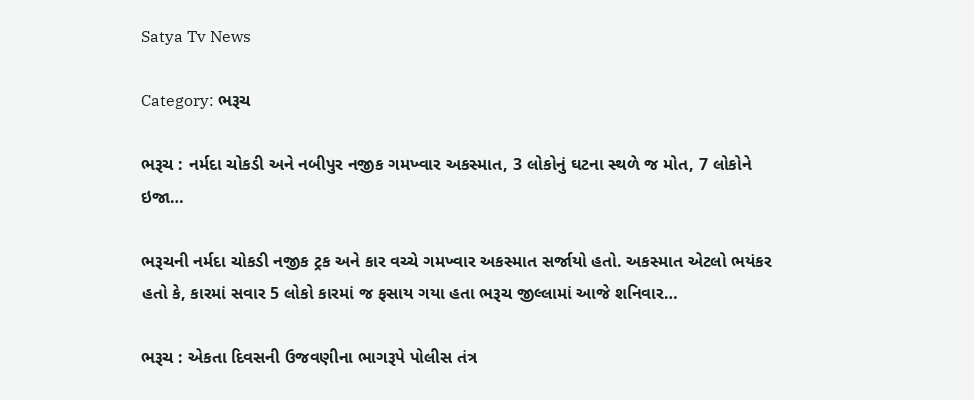Satya Tv News

Category: ભરૂચ

ભરૂચ : નર્મદા ચોકડી અને નબીપુર નજીક ગમખ્વાર અકસ્માત, 3 લોકોનું ઘટના સ્થળે જ મોત, 7 લોકોને ઇજા…

ભરૂચની નર્મદા ચોકડી નજીક ટ્રક અને કાર વચ્ચે ગમખ્વાર અકસ્માત સર્જાયો હતો. અકસ્માત એટલો ભયંકર હતો કે, કારમાં સવાર 5 લોકો કારમાં જ ફસાય ગયા હતા ભરૂચ જીલ્લામાં આજે શનિવાર…

ભરૂચ : એકતા દિવસની ઉજવણીના ભાગરૂપે પોલીસ તંત્ર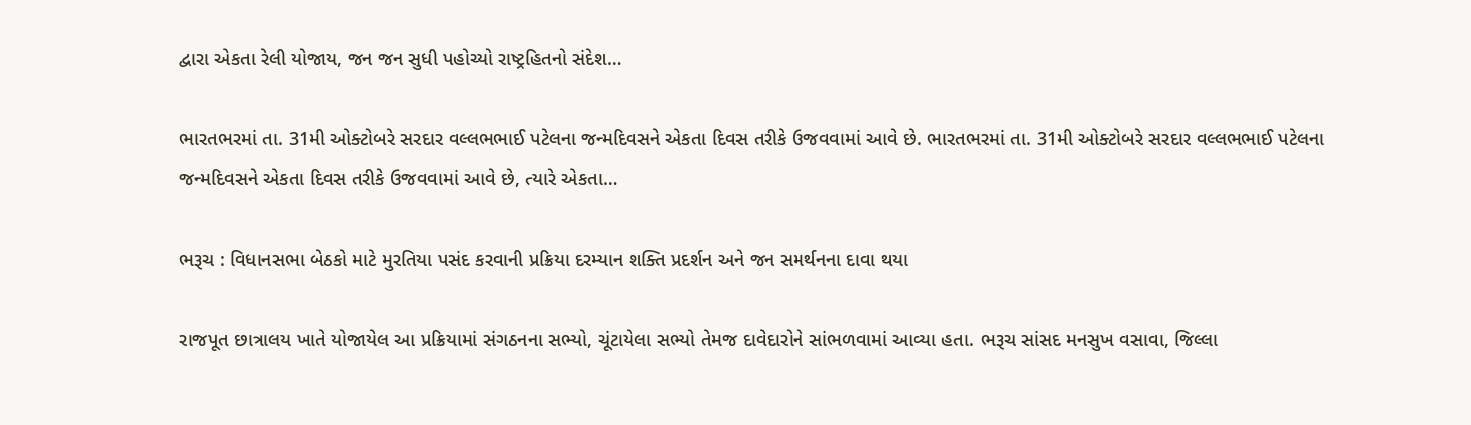દ્વારા એકતા રેલી યોજાય, જન જન સુધી પહોચ્યો રાષ્ટ્રહિતનો સંદેશ…

ભારતભરમાં તા. 31મી ઓક્ટોબરે સરદાર વલ્લભભાઈ પટેલના જન્મદિવસને એકતા દિવસ તરીકે ઉજવવામાં આવે છે. ભારતભરમાં તા. 31મી ઓક્ટોબરે સરદાર વલ્લભભાઈ પટેલના જન્મદિવસને એકતા દિવસ તરીકે ઉજવવામાં આવે છે, ત્યારે એકતા…

ભરૂચ : વિધાનસભા બેઠકો માટે મુરતિયા પસંદ કરવાની પ્રક્રિયા દરમ્યાન શક્તિ પ્રદર્શન અને જન સમર્થનના દાવા થયા

રાજપૂત છાત્રાલય ખાતે યોજાયેલ આ પ્રક્રિયામાં સંગઠનના સભ્યો, ચૂંટાયેલા સભ્યો તેમજ દાવેદારોને સાંભળવામાં આવ્યા હતા. ભરૂચ સાંસદ મનસુખ વસાવા, જિલ્લા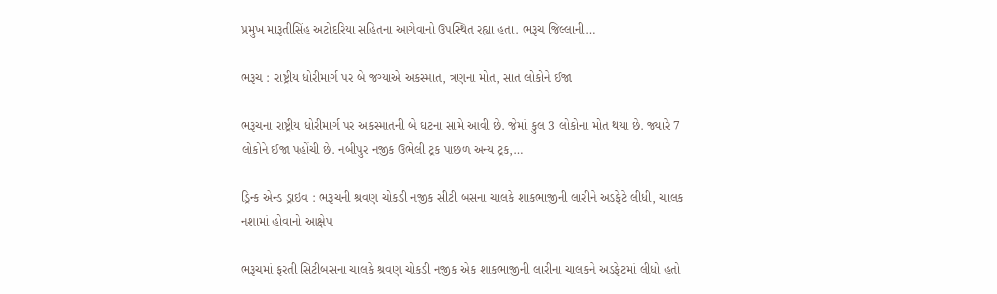પ્રમુખ મારૂતીસિંહ અટોદરિયા સહિતના આગેવાનો ઉપસ્થિત રહ્યા હતા. ભરૂચ જિલ્લાની…

ભરૂચ : રાષ્ટ્રીય ધોરીમાર્ગ પર બે જગ્યાએ અકસ્માત, ત્રણના મોત, સાત લોકોને ઈજા

ભરૂચના રાષ્ટ્રીય ધોરીમાર્ગ પર અકસ્માતની બે ઘટના સામે આવી છે. જેમાં કુલ 3 લોકોના મોત થયા છે. જ્યારે 7 લોકોને ઈજા પહોંચી છે. નબીપુર નજીક ઉભેલી ટ્રક પાછળ અન્ય ટ્રક,…

ડ્રિન્ક એન્ડ ડ્રાઇવ : ભરૂચની શ્રવણ ચોકડી નજીક સીટી બસના ચાલકે શાકભાજીની લારીને અડફેટે લીધી, ચાલક નશામાં હોવાનો આક્ષેપ

ભરૂચમાં ફરતી સિટીબસના ચાલકે શ્રવણ ચોકડી નજીક એક શાકભાજીની લારીના ચાલકને અડફેટમાં લીધો હતો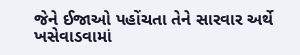જેને ઈજાઓ પહોંચતા તેને સારવાર અર્થે ખસેવાડવામાં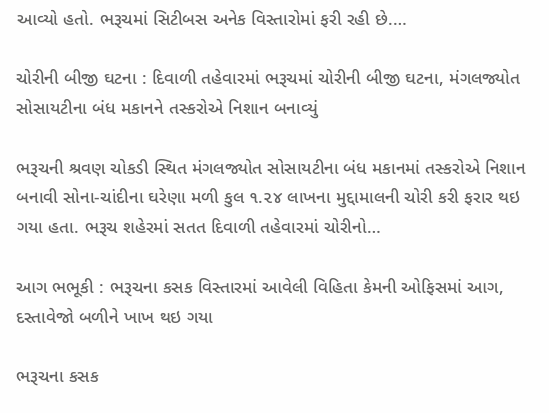આવ્યો હતો. ભરૂચમાં સિટીબસ અનેક વિસ્તારોમાં ફરી રહી છે.…

ચોરીની બીજી ઘટના : દિવાળી તહેવારમાં ભરૂચમાં ચોરીની બીજી ઘટના, મંગલજ્યોત સોસાયટીના બંધ મકાનને તસ્કરોએ નિશાન બનાવ્યું

ભરૂચની શ્રવણ ચોકડી સ્થિત મંગલજ્યોત સોસાયટીના બંધ મકાનમાં તસ્કરોએ નિશાન બનાવી સોના-ચાંદીના ઘરેણા મળી કુલ ૧.૨૪ લાખના મુદ્દામાલની ચોરી કરી ફરાર થઇ ગયા હતા. ભરૂચ શહેરમાં સતત દિવાળી તહેવારમાં ચોરીનો…

આગ ભભૂકી : ભરૂચના કસક વિસ્તારમાં આવેલી વિહિતા કેમની ઓફિસમાં આગ, દસ્તાવેજો બળીને ખાખ થઇ ગયા

ભરૂચના કસક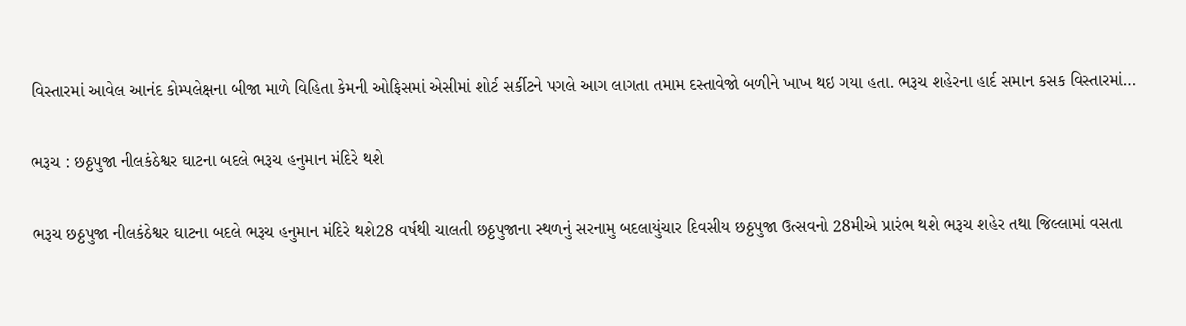વિસ્તારમાં આવેલ આનંદ કોમ્પલેક્ષના બીજા માળે વિહિતા કેમની ઓફિસમાં એસીમાં શોર્ટ સર્કીટને પગલે આગ લાગતા તમામ દસ્તાવેજો બળીને ખાખ થઇ ગયા હતા. ભરૂચ શહેરના હાર્દ સમાન કસક વિસ્તારમાં…

ભરૂચ : છઠ્ઠપુજા નીલકંઠેશ્વર ઘાટના બદલે ભરૂચ હનુમાન મંદિરે થશે

ભરૂચ છઠ્ઠપુજા નીલકંઠેશ્વર ઘાટના બદલે ભરૂચ હનુમાન મંદિરે થશે28 વર્ષથી ચાલતી છઠ્ઠપુજાના સ્થળનું સરનામુ બદલાયુંચાર દિવસીય છઠ્ઠપુજા ઉત્સવનો 28મીએ પ્રારંભ થશે ભરૂચ શહેર તથા જિલ્લામાં વસતા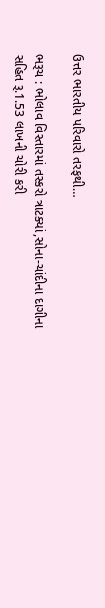ઉત્તર ભારતીય પરિવારો તરફથી…

ભરૂચ : ભોલાવ વિસ્તારમાં તસ્કરો ત્રાટક્યાં,સોના-ચાંદીના દાગીના સહિત રૂ.1.53 લાખની ચોરી કરી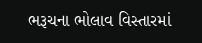ભરૂચના ભોલાવ વિસ્તારમાં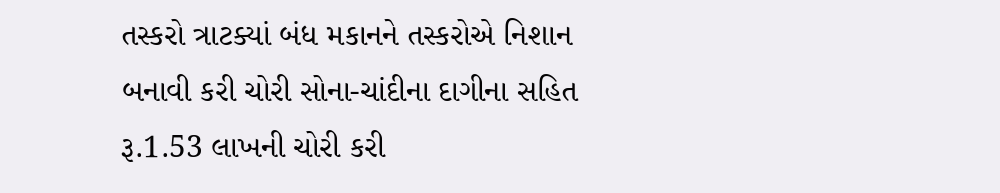તસ્કરો ત્રાટક્યાં બંધ મકાનને તસ્કરોએ નિશાન બનાવી કરી ચોરી સોના-ચાંદીના દાગીના સહિત રૂ.1.53 લાખની ચોરી કરી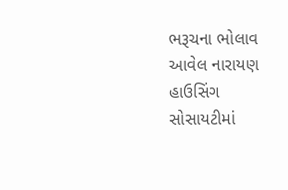ભરૂચના ભોલાવ આવેલ નારાયણ હાઉસિંગ સોસાયટીમાં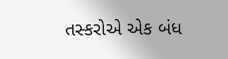તસ્કરોએ એક બંધ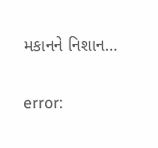મકાનને નિશાન…

error: